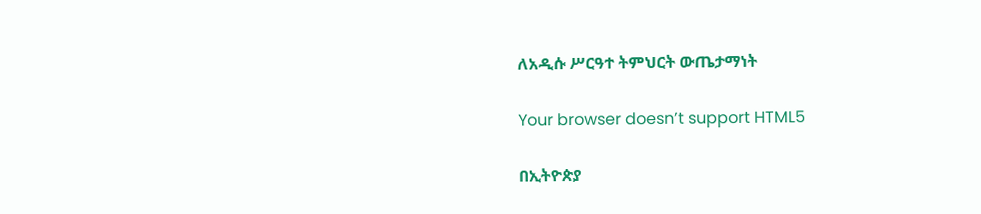ለአዲሱ ሥርዓተ ትምህርት ውጤታማነት

Your browser doesn’t support HTML5

በኢትዮጵያ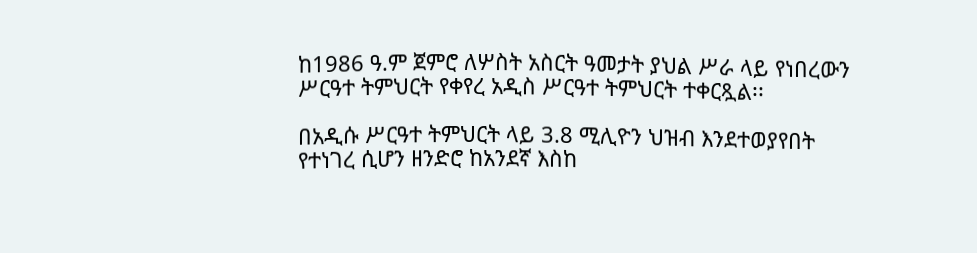ከ1986 ዓ.ም ጀምሮ ለሦስት አስርት ዓመታት ያህል ሥራ ላይ የነበረውን ሥርዓተ ትምህርት የቀየረ አዲስ ሥርዓተ ትምህርት ተቀርጿል፡፡

በአዲሱ ሥርዓተ ትምህርት ላይ 3.8 ሚሊዮን ህዝብ እንደተወያየበት የተነገረ ሲሆን ዘንድሮ ከአንደኛ እስከ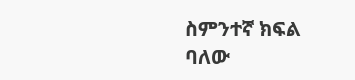ስምንተኛ ክፍል ባለው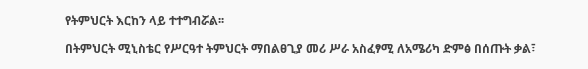የትምህርት እርከን ላይ ተተግብሯል፡፡

በትምህርት ሚኒስቴር የሥርዓተ ትምህርት ማበልፀጊያ መሪ ሥራ አስፈፃሚ ለአሜሪካ ድምፅ በሰጡት ቃል፣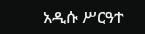አዲሱ ሥርዓተ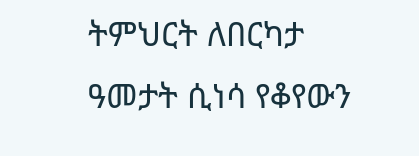ትምህርት ለበርካታ ዓመታት ሲነሳ የቆየውን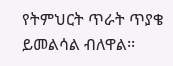የትምህርት ጥራት ጥያቄ ይመልሳል ብለዋል፡፡